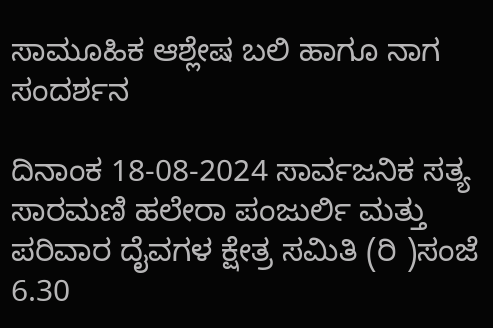ಸಾಮೂಹಿಕ ಆಶ್ಲೇಷ ಬಲಿ ಹಾಗೂ ನಾಗ ಸಂದರ್ಶನ

ದಿನಾಂಕ 18-08-2024 ಸಾರ್ವಜನಿಕ ಸತ್ಯ ಸಾರಮಣಿ ಹಲೇರಾ ಪಂಜುರ್ಲಿ ಮತ್ತು ಪರಿವಾರ ದೈವಗಳ ಕ್ಷೇತ್ರ ಸಮಿತಿ (ರಿ )ಸಂಜೆ 6.30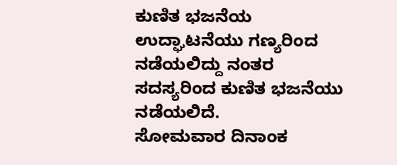ಕುಣಿತ ಭಜನೆಯ ಉದ್ಘಾಟನೆಯು ಗಣ್ಯರಿಂದ ನಡೆಯಲಿದ್ದು ನಂತರ ಸದಸ್ಯರಿಂದ ಕುಣಿತ ಭಜನೆಯು ನಡೆಯಲಿದೆ.
ಸೋಮವಾರ ದಿನಾಂಕ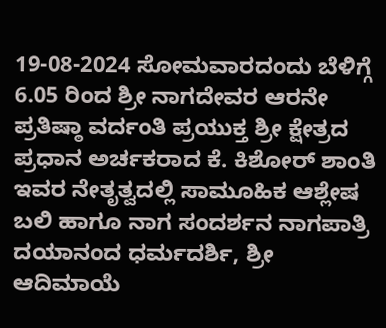19-08-2024 ಸೋಮವಾರದಂದು ಬೆಳಿಗ್ಗೆ 6.05 ರಿಂದ ಶ್ರೀ ನಾಗದೇವರ ಆರನೇ ಪ್ರತಿಷ್ಠಾ ವರ್ದಂತಿ ಪ್ರಯುಕ್ತ ಶ್ರೀ ಕ್ಷೇತ್ರದ ಪ್ರಧಾನ ಅರ್ಚಕರಾದ ಕೆ. ಕಿಶೋರ್ ಶಾಂತಿ ಇವರ ನೇತೃತ್ವದಲ್ಲಿ ಸಾಮೂಹಿಕ ಆಶ್ಲೇಷ ಬಲಿ ಹಾಗೂ ನಾಗ ಸಂದರ್ಶನ ನಾಗಪಾತ್ರಿ ದಯಾನಂದ ಧರ್ಮದರ್ಶಿ, ಶ್ರೀ ಆದಿಮಾಯೆ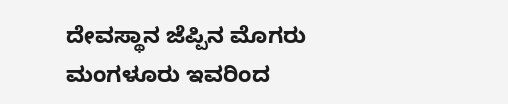ದೇವಸ್ಥಾನ ಜೆಪ್ಪಿನ ಮೊಗರು ಮಂಗಳೂರು ಇವರಿಂದ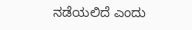ನಡೆಯಲಿದೆ ಎಂದು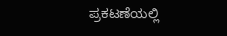ಪ್ರಕಟಣೆಯಲ್ಲಿ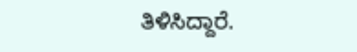ತಿಳಿಸಿದ್ದಾರೆ.